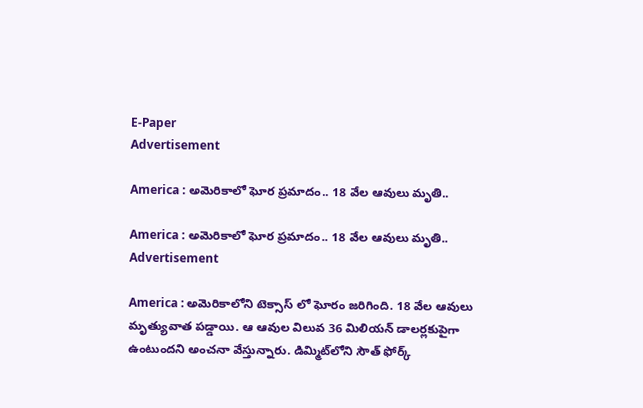E-Paper
Advertisement

America : అమెరికాలో ఘోర ప్రమాదం.. 18 వేల ఆవులు మృతి..

America : అమెరికాలో ఘోర ప్రమాదం.. 18 వేల ఆవులు మృతి..
Advertisement

America : అమెరికాలోని టెక్సాస్‌ లో ఘోరం జరిగింది. 18 వేల ఆవులు మృత్యువాత పడ్డాయి. ఆ ఆవుల విలువ 36 మిలియన్‌ డాలర్లకుపైగా ఉంటుందని అంచనా వేస్తున్నారు. డిమ్మిట్‌లోని సౌత్‌ ఫోర్క్‌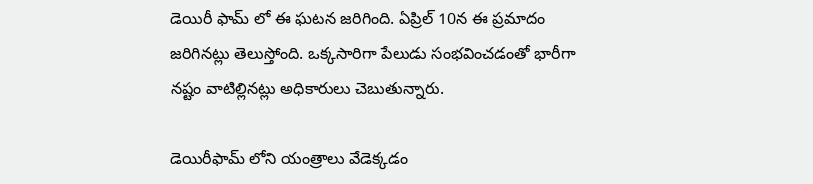డెయిరీ ఫామ్ లో ఈ ఘటన జరిగింది. ఏప్రిల్‌ 10న ఈ ప్రమాదం జరిగినట్లు తెలుస్తోంది. ఒక్కసారిగా పేలుడు సంభవించడంతో భారీగా నష్టం వాటిల్లినట్లు అధికారులు చెబుతున్నారు.

డెయిరీఫామ్ లోని యంత్రాలు వేడెక్కడం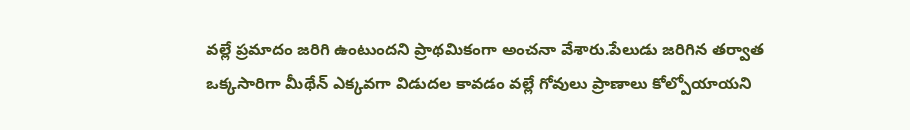వల్లే ప్రమాదం జరిగి ఉంటుందని ప్రాథమికంగా అంచనా వేశారు.పేలుడు జరిగిన తర్వాత ఒక్కసారిగా మీథేన్‌ ఎక్కవగా విడుదల కావడం వల్లే గోవులు ప్రాణాలు కోల్పోయాయని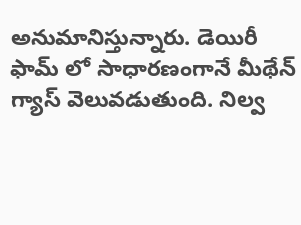అనుమానిస్తున్నారు. డెయిరీ ఫామ్ లో సాధారణంగానే మీథేన్‌ గ్యాస్ వెలువడుతుంది. నిల్వ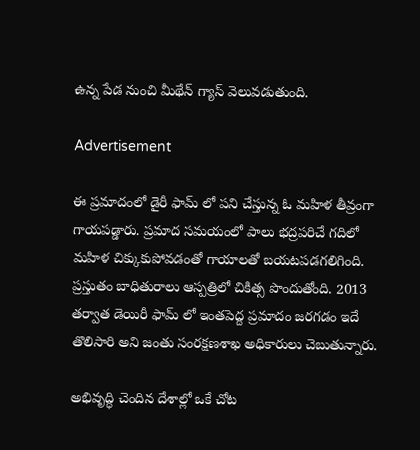ఉన్న పేడ నుంచి మీథేన్‌ గ్యాస్ వెలువడుతుంది.

Advertisement

ఈ ప్రమాదంలో డైరీ ఫామ్ లో పని చేస్తున్న ఓ మహిళ తీవ్రంగా గాయపడ్డారు. ప్రమాద సమయంలో పాలు భద్రపరిచే గదిలో మహిళ చిక్కుకుపోవడంతో గాయాలతో బయటపడగలిగింది. ప్రస్తుతం బాధితురాలు ఆస్పత్రిలో చికిత్స పొందుతోంది. 2013 తర్వాత డెయిరీ ఫామ్ లో ఇంతపెద్ద ప్రమాదం జరగడం ఇదే తొలిసారి అని జంతు సంరక్షణశాఖ అధికారులు చెబుతున్నారు.

అభివృద్ధి చెందిన దేశాల్లో ఒకే చోట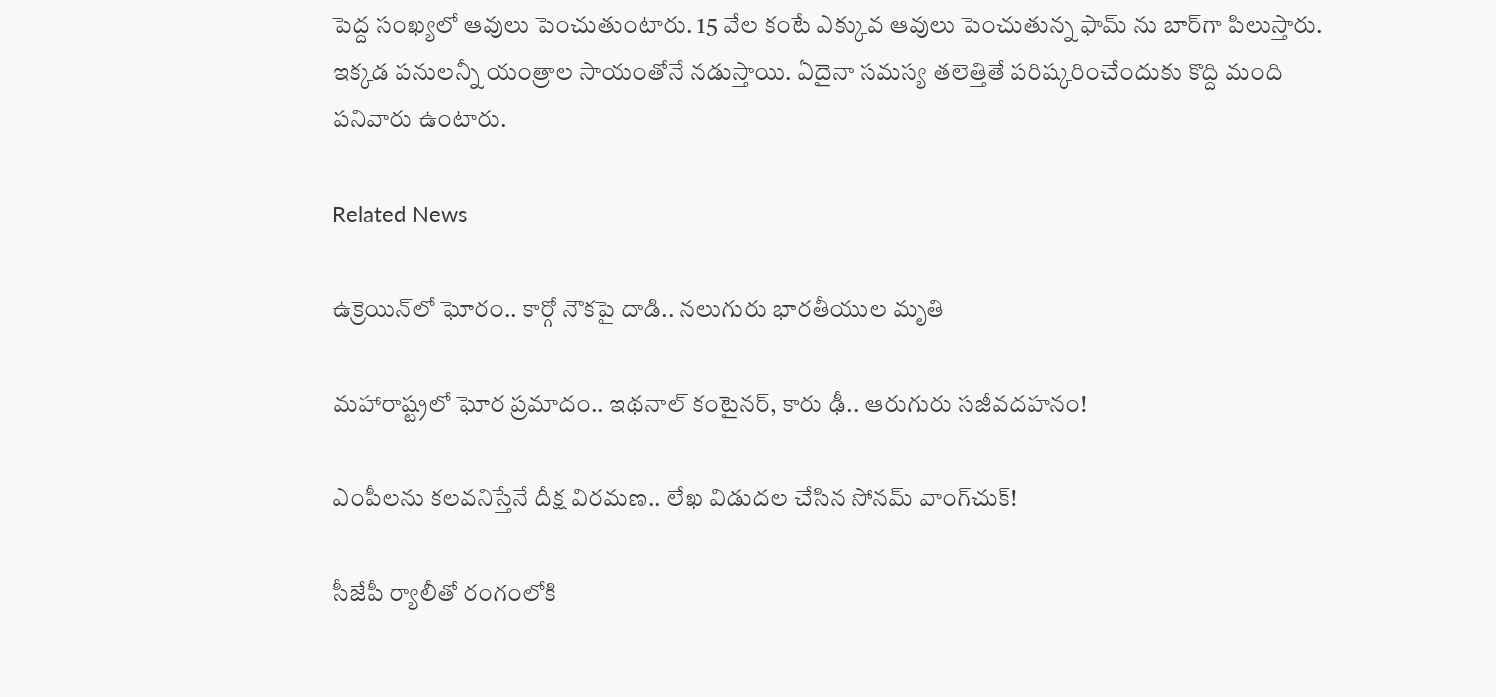పెద్ద సంఖ్యలో ఆవులు పెంచుతుంటారు. 15 వేల కంటే ఎక్కువ ఆవులు పెంచుతున్న ఫామ్ ను బార్‌గా పిలుస్తారు. ఇక్కడ పనులన్నీ యంత్రాల సాయంతోనే నడుస్తాయి. ఏదైనా సమస్య తలెత్తితే పరిష్కరించేందుకు కొద్ది మంది పనివారు ఉంటారు.

Related News

ఉక్రెయిన్‌లో ఘోరం.. కార్గో నౌకపై దాడి.. నలుగురు భారతీయుల మృతి

మహారాష్ట్రలో ఘోర ప్రమాదం.. ఇథనాల్ కంటైనర్, కారు ఢీ.. ఆరుగురు సజీవదహనం!

ఎంపీలను కలవనిస్తేనే దీక్ష విరమణ.. లేఖ విడుదల చేసిన సోనమ్ వాంగ్‌చుక్!

సీజేపీ ర్యాలీతో రంగంలోకి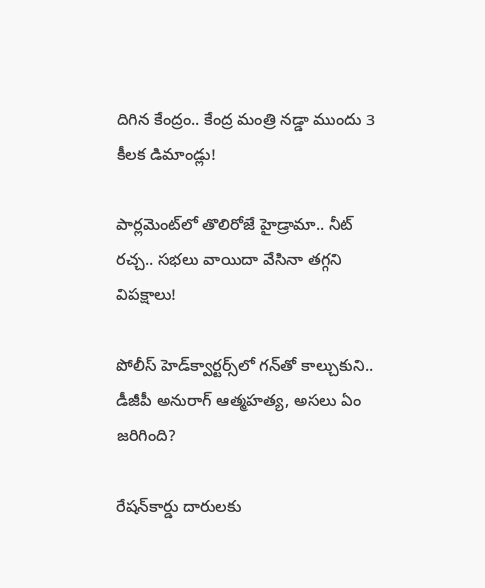దిగిన కేంద్రం.. కేంద్ర మంత్రి నడ్డా ముందు 3 కీలక డిమాండ్లు!

పార్లమెంట్‌లో తొలిరోజే హైడ్రామా.. నీట్ రచ్చ.. సభలు వాయిదా వేసినా తగ్గని విపక్షాలు!

పోలీస్ హెడ్‌క్వార్టర్స్‌లో గన్‌తో కాల్చుకుని.. డీజీపీ అనురాగ్‌ ఆత్మహత్య, అసలు ఏం జరిగింది?

రేషన్‌కార్డు దారులకు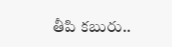తీపి కబురు..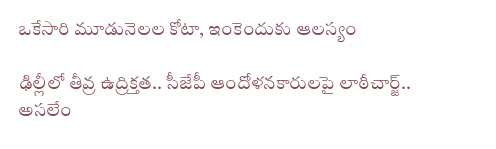ఒకేసారి మూడునెలల కోటా, ఇంకెందుకు ఆలస్యం

ఢిల్లీలో తీవ్ర ఉద్రిక్తత.. సీజేపీ ఆందోళనకారులపై లాఠీచార్జ్.. అసలేం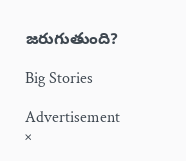జరుగుతుంది?

Big Stories

Advertisement
×